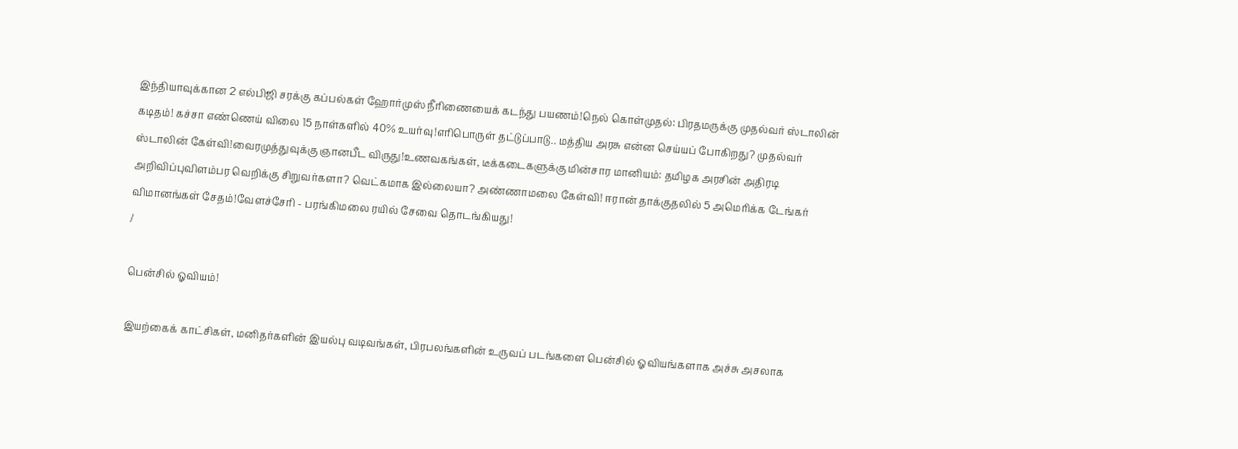இந்தியாவுக்கான 2 எல்பிஜி சரக்கு கப்பல்கள் ஹோர்முஸ் நீரிணையைக் கடந்து பயணம்!நெல் கொள்முதல்: பிரதமருக்கு முதல்வர் ஸ்டாலின் கடிதம்! கச்சா எண்ணெய் விலை 15 நாள்களில் 40% உயர்வு!எரிபொருள் தட்டுப்பாடு.. மத்திய அரசு என்ன செய்யப் போகிறது? முதல்வர் ஸ்டாலின் கேள்வி!வைரமுத்துவுக்கு ஞானபீட விருது!உணவகங்கள், டீக்கடைகளுக்கு மின்சார மானியம்: தமிழக அரசின் அதிரடி அறிவிப்புவிளம்பர வெறிக்கு சிறுவர்களா? வெட்கமாக இல்லையா? அண்ணாமலை கேள்வி! ஈரான் தாக்குதலில் 5 அமெரிக்க டேங்கர் விமானங்கள் சேதம்!வேளச்சேரி - பரங்கிமலை ரயில் சேவை தொடங்கியது!
/

பென்சில் ஓவியம்!

இயற்கைக் காட்சிகள், மனிதர்களின் இயல்பு வடிவங்கள், பிரபலங்களின் உருவப் படங்களை பென்சில் ஓவியங்களாக அச்சு அசலாக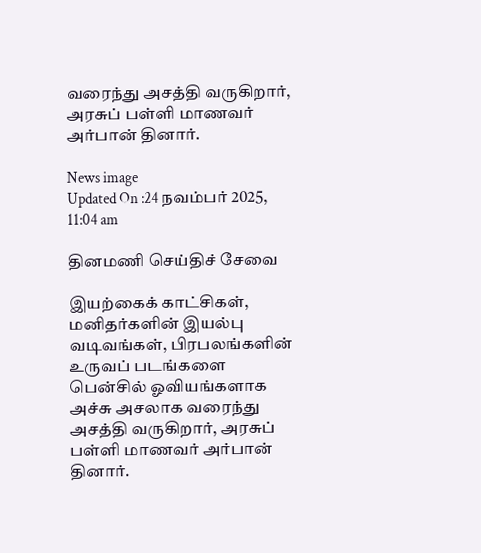வரைந்து அசத்தி வருகிறார், அரசுப் பள்ளி மாணவர் அர்பான் தினார்.

News image
Updated On :24 நவம்பர் 2025, 11:04 am

தினமணி செய்திச் சேவை

இயற்கைக் காட்சிகள், மனிதர்களின் இயல்பு வடிவங்கள், பிரபலங்களின் உருவப் படங்களை பென்சில் ஓவியங்களாக அச்சு அசலாக வரைந்து அசத்தி வருகிறார், அரசுப் பள்ளி மாணவர் அர்பான் தினார்.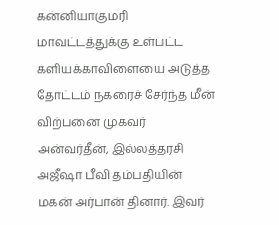கன்னியாகுமரி மாவட்டத்துக்கு உள்பட்ட களியக்காவிளையை அடுத்த தோட்டம் நகரைச் சேர்ந்த மீன் விற்பனை முகவர் அன்வர்தீன், இல்லத்தரசி அஜீஷா பீவி தம்பதியின் மகன் அர்பான் தினார். இவர்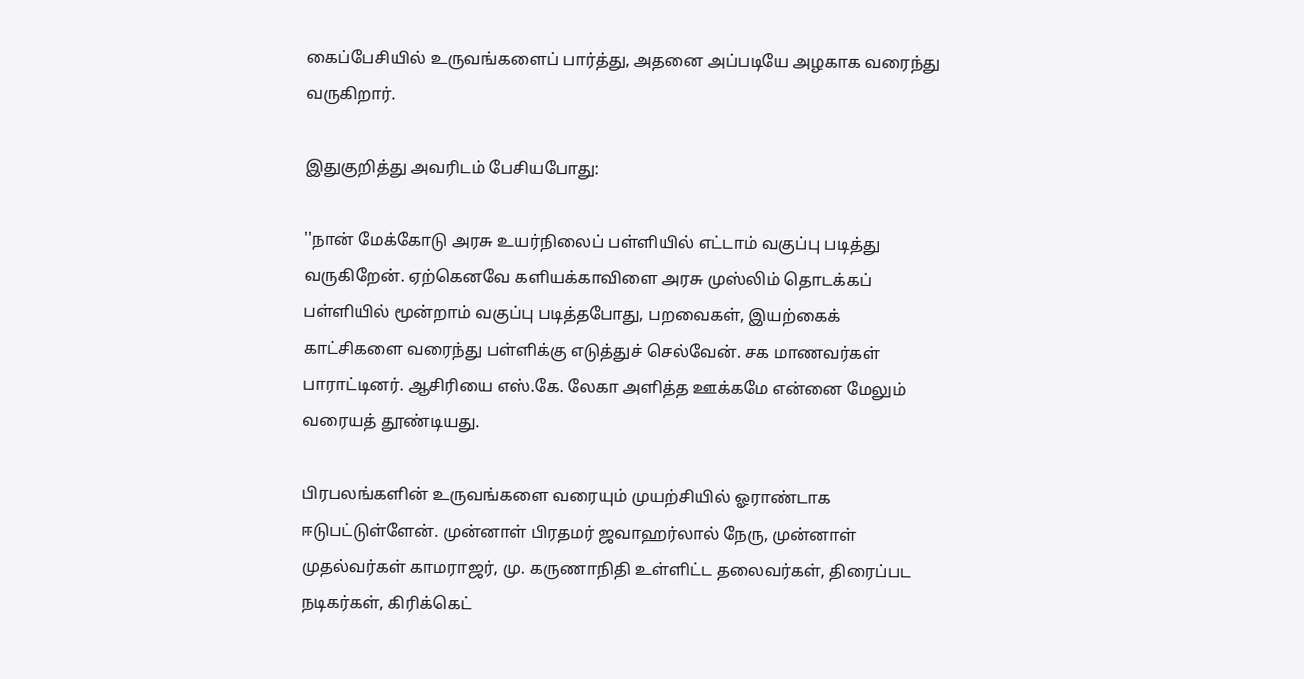கைப்பேசியில் உருவங்களைப் பார்த்து, அதனை அப்படியே அழகாக வரைந்து வருகிறார்.

இதுகுறித்து அவரிடம் பேசியபோது:

''நான் மேக்கோடு அரசு உயர்நிலைப் பள்ளியில் எட்டாம் வகுப்பு படித்து வருகிறேன். ஏற்கெனவே களியக்காவிளை அரசு முஸ்லிம் தொடக்கப் பள்ளியில் மூன்றாம் வகுப்பு படித்தபோது, பறவைகள், இயற்கைக் காட்சிகளை வரைந்து பள்ளிக்கு எடுத்துச் செல்வேன். சக மாணவர்கள் பாராட்டினர். ஆசிரியை எஸ்.கே. லேகா அளித்த ஊக்கமே என்னை மேலும் வரையத் தூண்டியது.

பிரபலங்களின் உருவங்களை வரையும் முயற்சியில் ஓராண்டாக ஈடுபட்டுள்ளேன். முன்னாள் பிரதமர் ஜவாஹர்லால் நேரு, முன்னாள் முதல்வர்கள் காமராஜர், மு. கருணாநிதி உள்ளிட்ட தலைவர்கள், திரைப்பட நடிகர்கள், கிரிக்கெட்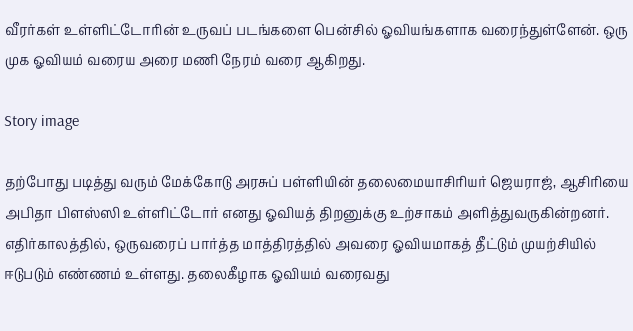வீரர்கள் உள்ளிட்டோரின் உருவப் படங்களை பென்சில் ஓவியங்களாக வரைந்துள்ளேன். ஒரு முக ஓவியம் வரைய அரை மணி நேரம் வரை ஆகிறது.

Story image

தற்போது படித்து வரும் மேக்கோடு அரசுப் பள்ளியின் தலைமையாசிரியர் ஜெயராஜ், ஆசிரியை அபிதா பிளஸ்ஸி உள்ளிட்டோர் எனது ஓவியத் திறனுக்கு உற்சாகம் அளித்துவருகின்றனர். எதிர்காலத்தில், ஒருவரைப் பார்த்த மாத்திரத்தில் அவரை ஓவியமாகத் தீட்டும் முயற்சியில் ஈடுபடும் எண்ணம் உள்ளது. தலைகீழாக ஓவியம் வரைவது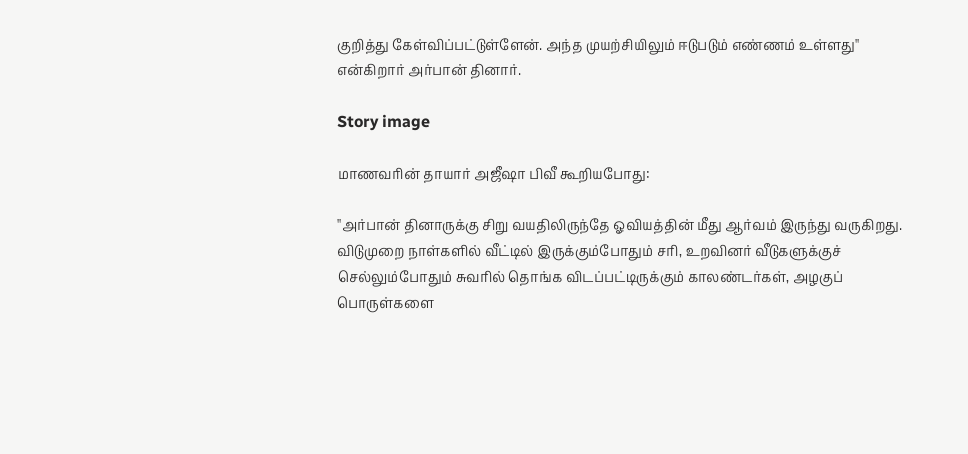குறித்து கேள்விப்பட்டுள்ளேன். அந்த முயற்சியிலும் ஈடுபடும் எண்ணம் உள்ளது'' என்கிறார் அர்பான் தினார்.

Story image

மாணவரின் தாயார் அஜீஷா பிவீ கூறியபோது:

''அர்பான் தினாருக்கு சிறு வயதிலிருந்தே ஓவியத்தின் மீது ஆர்வம் இருந்து வருகிறது. விடுமுறை நாள்களில் வீட்டில் இருக்கும்போதும் சரி, உறவினர் வீடுகளுக்குச் செல்லும்போதும் சுவரில் தொங்க விடப்பட்டிருக்கும் காலண்டர்கள், அழகுப் பொருள்களை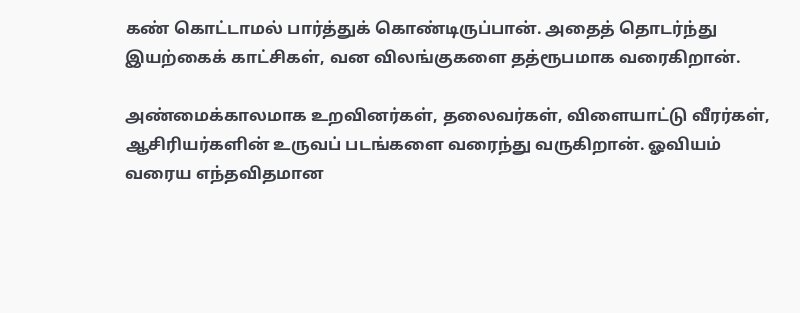கண் கொட்டாமல் பார்த்துக் கொண்டிருப்பான். அதைத் தொடர்ந்து இயற்கைக் காட்சிகள், வன விலங்குகளை தத்ரூபமாக வரைகிறான்.

அண்மைக்காலமாக உறவினர்கள், தலைவர்கள், விளையாட்டு வீரர்கள், ஆசிரியர்களின் உருவப் படங்களை வரைந்து வருகிறான். ஓவியம் வரைய எந்தவிதமான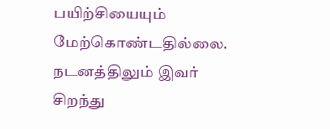பயிற்சியையும் மேற்கொண்டதில்லை. நடனத்திலும் இவர் சிறந்து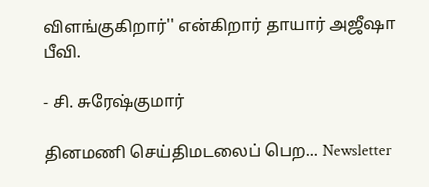விளங்குகிறார்'' என்கிறார் தாயார் அஜீஷா பீவி.

- சி. சுரேஷ்குமார்

தினமணி செய்திமடலைப் பெற... Newsletter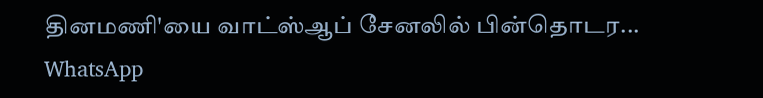தினமணி'யை வாட்ஸ்ஆப் சேனலில் பின்தொடர... WhatsApp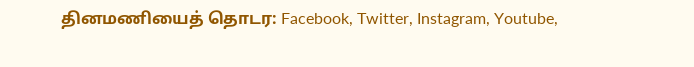தினமணியைத் தொடர: Facebook, Twitter, Instagram, Youtube,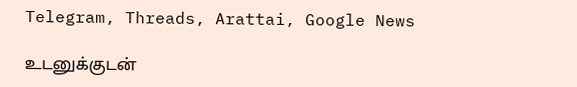Telegram, Threads, Arattai, Google News

உடனுக்குடன்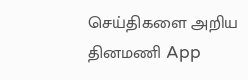செய்திகளை அறிய தினமணி App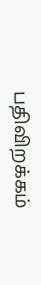பதிவிறக்கம்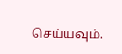செய்யவும்.